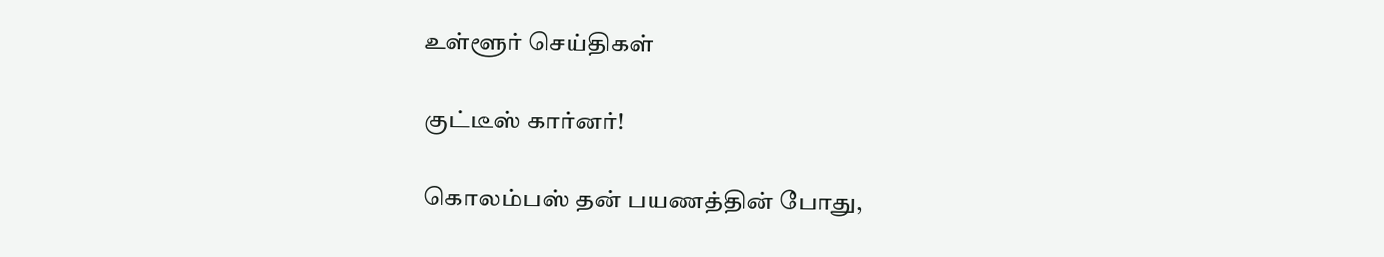உள்ளூர் செய்திகள்

குட்டீஸ் கார்னர்!

கொலம்பஸ் தன் பயணத்தின் போது,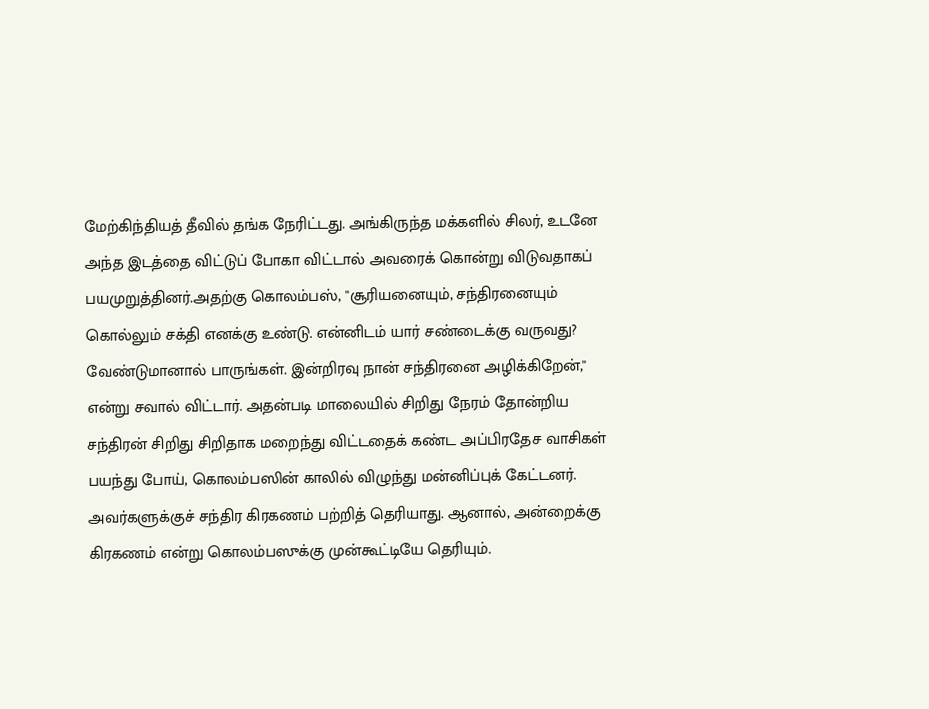மேற்கிந்தியத் தீவில் தங்க நேரிட்டது. அங்கிருந்த மக்களில் சிலர், உடனே அந்த இடத்தை விட்டுப் போகா விட்டால் அவரைக் கொன்று விடுவதாகப் பயமுறுத்தினர்.அதற்கு கொலம்பஸ், ''சூரியனையும், சந்திரனையும் கொல்லும் சக்தி எனக்கு உண்டு. என்னிடம் யார் சண்டைக்கு வருவது? வேண்டுமானால் பாருங்கள். இன்றிரவு நான் சந்திரனை அழிக்கிறேன்,'' என்று சவால் விட்டார். அதன்படி மாலையில் சிறிது நேரம் தோன்றிய சந்திரன் சிறிது சிறிதாக மறைந்து விட்டதைக் கண்ட அப்பிரதேச வாசிகள் பயந்து போய், கொலம்பஸின் காலில் விழுந்து மன்னிப்புக் கேட்டனர். அவர்களுக்குச் சந்திர கிரகணம் பற்றித் தெரியாது. ஆனால், அன்றைக்கு கிரகணம் என்று கொலம்பஸுக்கு முன்கூட்டியே தெரியும்.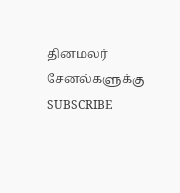தினமலர் சேனல்களுக்கு SUBSCRIBE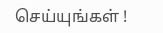செய்யுங்கள் !